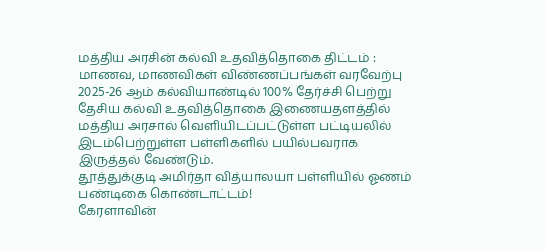மத்திய அரசின் கல்வி உதவித்தொகை திட்டம் : மாணவ, மாணவிகள் விண்ணப்பங்கள் வரவேற்பு
2025-26 ஆம் கல்வியாண்டில் 100% தேர்ச்சி பெற்று தேசிய கல்வி உதவித்தொகை இணையதளத்தில் மத்திய அரசால் வெளியிடப்பட்டுள்ள பட்டியலில் இடம்பெற்றுள்ள பள்ளிகளில் பயில்பவராக இருத்தல் வேண்டும்.
தூத்துக்குடி அமிர்தா வித்யாலயா பள்ளியில் ஓணம் பண்டிகை கொண்டாட்டம்!
கேரளாவின்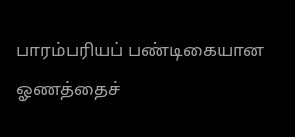பாரம்பரியப் பண்டிகையான ஓணத்தைச்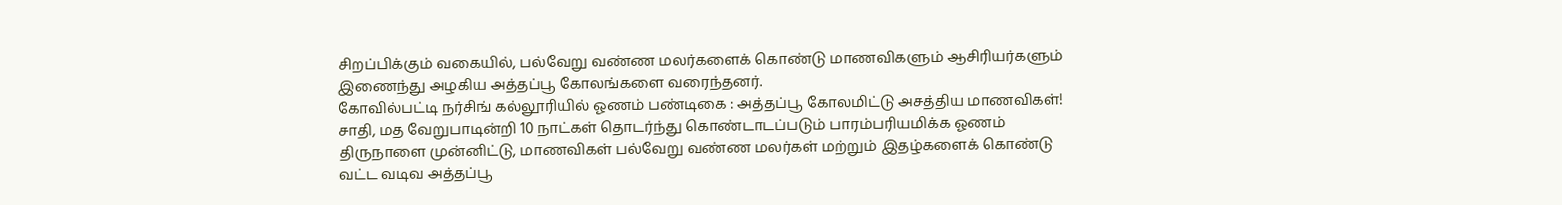சிறப்பிக்கும் வகையில், பல்வேறு வண்ண மலர்களைக் கொண்டு மாணவிகளும் ஆசிரியர்களும் இணைந்து அழகிய அத்தப்பூ கோலங்களை வரைந்தனர்.
கோவில்பட்டி நர்சிங் கல்லூரியில் ஓணம் பண்டிகை : அத்தப்பூ கோலமிட்டு அசத்திய மாணவிகள்!
சாதி, மத வேறுபாடின்றி 10 நாட்கள் தொடர்ந்து கொண்டாடப்படும் பாரம்பரியமிக்க ஓணம் திருநாளை முன்னிட்டு, மாணவிகள் பல்வேறு வண்ண மலர்கள் மற்றும் இதழ்களைக் கொண்டு வட்ட வடிவ அத்தப்பூ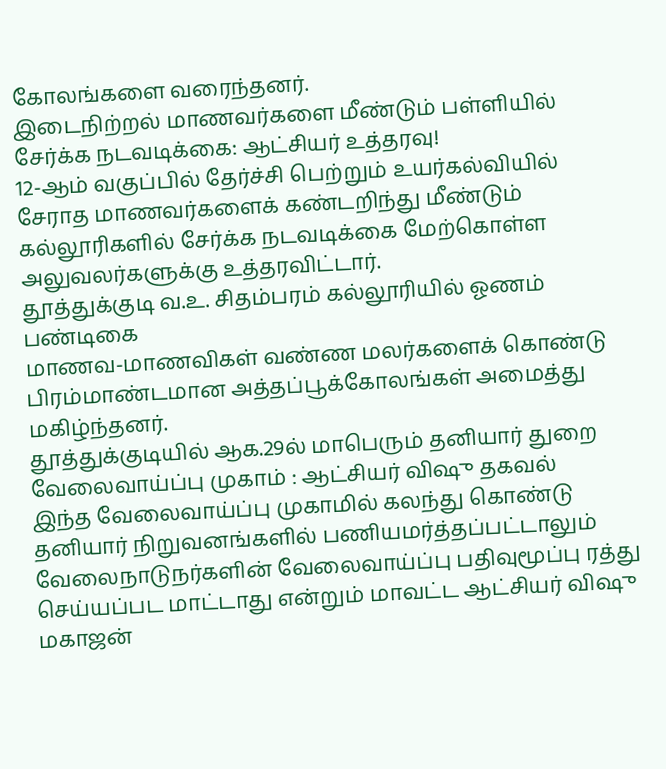கோலங்களை வரைந்தனர்.
இடைநிற்றல் மாணவர்களை மீண்டும் பள்ளியில் சேர்க்க நடவடிக்கை: ஆட்சியர் உத்தரவு!
12-ஆம் வகுப்பில் தேர்ச்சி பெற்றும் உயர்கல்வியில் சேராத மாணவர்களைக் கண்டறிந்து மீண்டும் கல்லூரிகளில் சேர்க்க நடவடிக்கை மேற்கொள்ள அலுவலர்களுக்கு உத்தரவிட்டார்.
தூத்துக்குடி வ.உ. சிதம்பரம் கல்லூரியில் ஓணம் பண்டிகை
மாணவ-மாணவிகள் வண்ண மலர்களைக் கொண்டு பிரம்மாண்டமான அத்தப்பூக்கோலங்கள் அமைத்து மகிழ்ந்தனர்.
தூத்துக்குடியில் ஆக.29ல் மாபெரும் தனியார் துறை வேலைவாய்ப்பு முகாம் : ஆட்சியர் விஷு தகவல்
இந்த வேலைவாய்ப்பு முகாமில் கலந்து கொண்டு தனியார் நிறுவனங்களில் பணியமர்த்தப்பட்டாலும் வேலைநாடுநர்களின் வேலைவாய்ப்பு பதிவுமூப்பு ரத்து செய்யப்பட மாட்டாது என்றும் மாவட்ட ஆட்சியர் விஷு மகாஜன்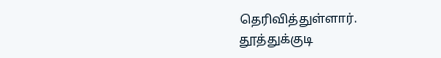தெரிவித்துள்ளார்.
தூத்துக்குடி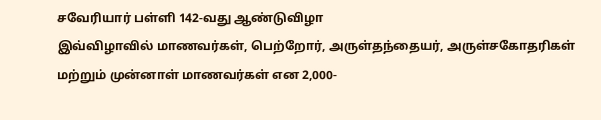சவேரியார் பள்ளி 142-வது ஆண்டுவிழா
இவ்விழாவில் மாணவர்கள், பெற்றோர், அருள்தந்தையர், அருள்சகோதரிகள் மற்றும் முன்னாள் மாணவர்கள் என 2,000-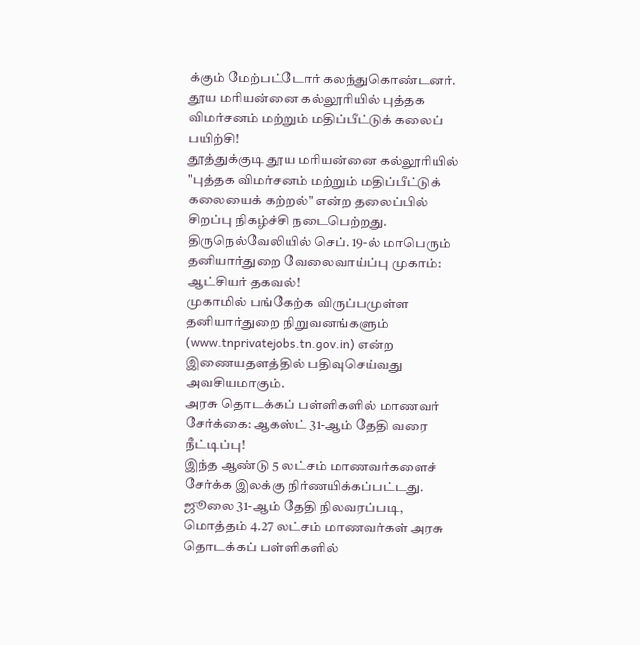க்கும் மேற்பட்டோர் கலந்துகொண்டனர்.
தூய மரியன்னை கல்லூரியில் புத்தக விமர்சனம் மற்றும் மதிப்பீட்டுக் கலைப் பயிற்சி!
தூத்துக்குடி தூய மரியன்னை கல்லூரியில் "புத்தக விமர்சனம் மற்றும் மதிப்பீட்டுக் கலையைக் கற்றல்" என்ற தலைப்பில் சிறப்பு நிகழ்ச்சி நடைபெற்றது.
திருநெல்வேலியில் செப். 19-ல் மாபெரும் தனியார்துறை வேலைவாய்ப்பு முகாம்: ஆட்சியர் தகவல்!
முகாமில் பங்கேற்க விருப்பமுள்ள தனியார்துறை நிறுவனங்களும் (www.tnprivatejobs.tn.gov.in) என்ற இணையதளத்தில் பதிவுசெய்வது அவசியமாகும்.
அரசு தொடக்கப் பள்ளிகளில் மாணவர் சேர்க்கை: ஆகஸ்ட் 31-ஆம் தேதி வரை நீட்டிப்பு!
இந்த ஆண்டு 5 லட்சம் மாணவர்களைச் சேர்க்க இலக்கு நிர்ணயிக்கப்பட்டது. ஜூலை 31-ஆம் தேதி நிலவரப்படி, மொத்தம் 4.27 லட்சம் மாணவர்கள் அரசு தொடக்கப் பள்ளிகளில்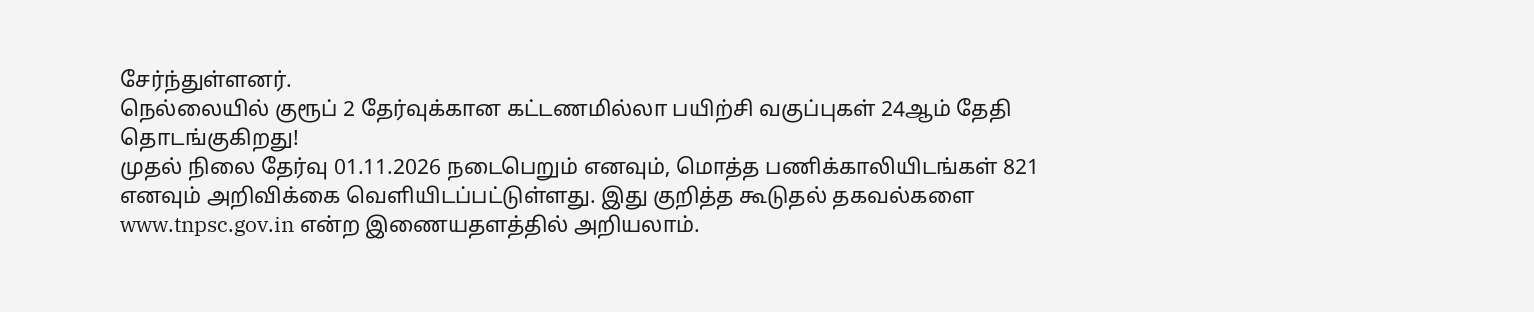சேர்ந்துள்ளனர்.
நெல்லையில் குரூப் 2 தேர்வுக்கான கட்டணமில்லா பயிற்சி வகுப்புகள் 24ஆம் தேதி தொடங்குகிறது!
முதல் நிலை தேர்வு 01.11.2026 நடைபெறும் எனவும், மொத்த பணிக்காலியிடங்கள் 821 எனவும் அறிவிக்கை வெளியிடப்பட்டுள்ளது. இது குறித்த கூடுதல் தகவல்களை www.tnpsc.gov.in என்ற இணையதளத்தில் அறியலாம்.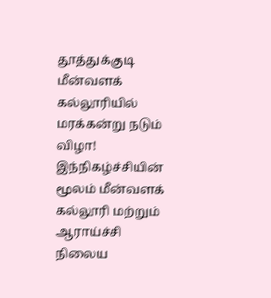தூத்துக்குடி மீன்வளக் கல்லூரியில் மரக்கன்று நடும் விழா!
இந்நிகழ்ச்சியின் மூலம் மீன்வளக் கல்லூரி மற்றும் ஆராய்ச்சி நிலைய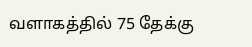வளாகத்தில் 75 தேக்கு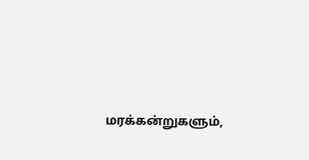மரக்கன்றுகளும்,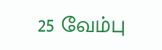25 வேம்பு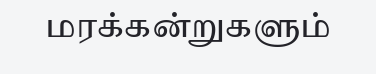மரக்கன்றுகளும்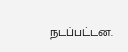நடப்பட்டன.